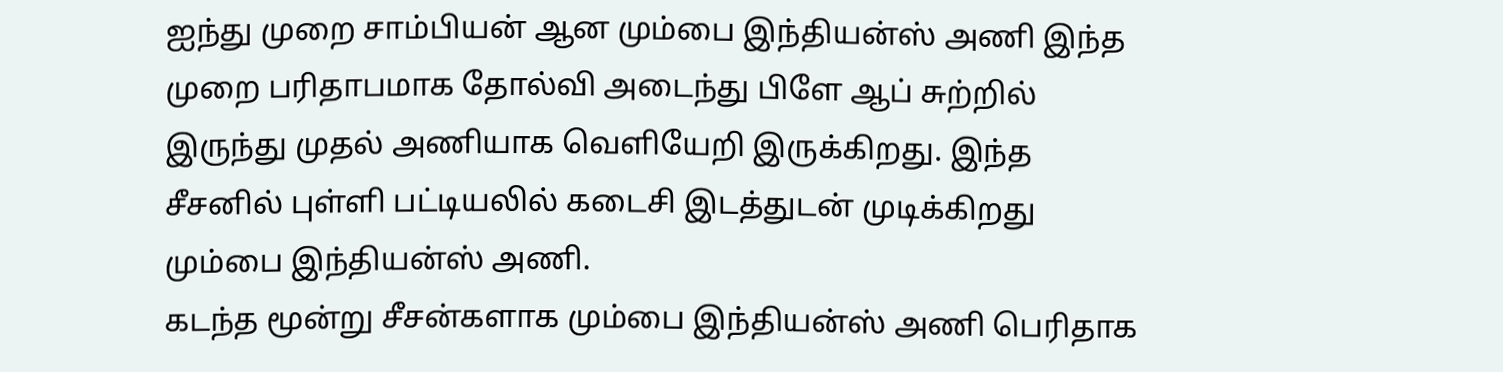ஐந்து முறை சாம்பியன் ஆன மும்பை இந்தியன்ஸ் அணி இந்த முறை பரிதாபமாக தோல்வி அடைந்து பிளே ஆப் சுற்றில் இருந்து முதல் அணியாக வெளியேறி இருக்கிறது. இந்த சீசனில் புள்ளி பட்டியலில் கடைசி இடத்துடன் முடிக்கிறது மும்பை இந்தியன்ஸ் அணி.
கடந்த மூன்று சீசன்களாக மும்பை இந்தியன்ஸ் அணி பெரிதாக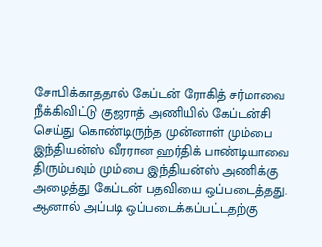சோபிக்காததால் கேப்டன் ரோகித் சர்மாவை நீக்கிவிட்டு குஜராத் அணியில் கேப்டன்சி செய்து கொண்டிருந்த முன்னாள் மும்பை இந்தியன்ஸ் வீரரான ஹர்திக் பாண்டியாவை திரும்பவும் மும்பை இந்தியன்ஸ் அணிக்கு அழைத்து கேப்டன் பதவியை ஒப்படைத்தது.
ஆனால் அப்படி ஒப்படைக்கப்பட்டதற்கு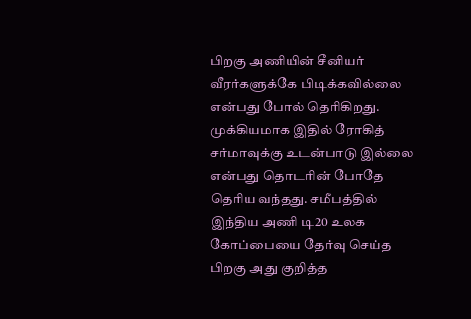பிறகு அணியின் சீனியர் வீரர்களுக்கே பிடிக்கவில்லை என்பது போல் தெரிகிறது. முக்கியமாக இதில் ரோகித் சர்மாவுக்கு உடன்பாடு இல்லை என்பது தொடரின் போதே தெரிய வந்தது. சமீபத்தில் இந்திய அணி டி20 உலக கோப்பையை தேர்வு செய்த பிறகு அது குறித்த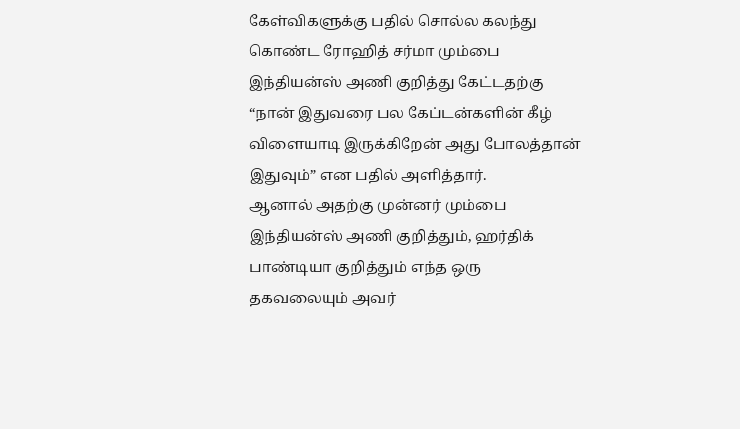கேள்விகளுக்கு பதில் சொல்ல கலந்து கொண்ட ரோஹித் சர்மா மும்பை இந்தியன்ஸ் அணி குறித்து கேட்டதற்கு “நான் இதுவரை பல கேப்டன்களின் கீழ் விளையாடி இருக்கிறேன் அது போலத்தான் இதுவும்” என பதில் அளித்தார்.
ஆனால் அதற்கு முன்னர் மும்பை இந்தியன்ஸ் அணி குறித்தும், ஹர்திக் பாண்டியா குறித்தும் எந்த ஒரு தகவலையும் அவர்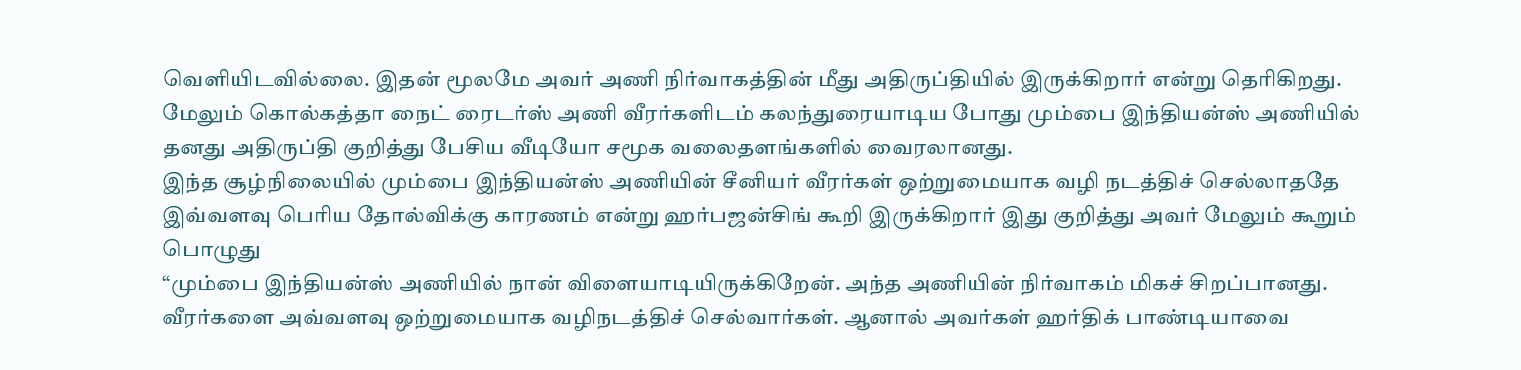வெளியிடவில்லை. இதன் மூலமே அவர் அணி நிர்வாகத்தின் மீது அதிருப்தியில் இருக்கிறார் என்று தெரிகிறது. மேலும் கொல்கத்தா நைட் ரைடர்ஸ் அணி வீரர்களிடம் கலந்துரையாடிய போது மும்பை இந்தியன்ஸ் அணியில் தனது அதிருப்தி குறித்து பேசிய வீடியோ சமூக வலைதளங்களில் வைரலானது.
இந்த சூழ்நிலையில் மும்பை இந்தியன்ஸ் அணியின் சீனியர் வீரர்கள் ஒற்றுமையாக வழி நடத்திச் செல்லாததே இவ்வளவு பெரிய தோல்விக்கு காரணம் என்று ஹர்பஜன்சிங் கூறி இருக்கிறார் இது குறித்து அவர் மேலும் கூறும் பொழுது
“மும்பை இந்தியன்ஸ் அணியில் நான் விளையாடியிருக்கிறேன். அந்த அணியின் நிர்வாகம் மிகச் சிறப்பானது. வீரர்களை அவ்வளவு ஒற்றுமையாக வழிநடத்திச் செல்வார்கள். ஆனால் அவர்கள் ஹர்திக் பாண்டியாவை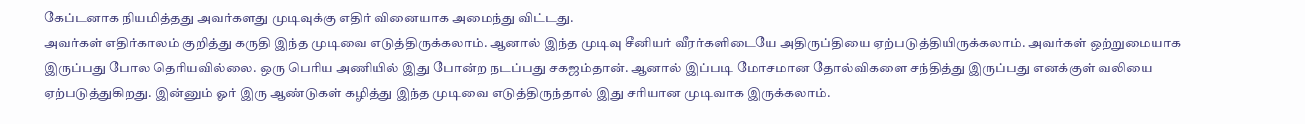கேப்டனாக நியமித்தது அவர்களது முடிவுக்கு எதிர் வினையாக அமைந்து விட்டது.
அவர்கள் எதிர்காலம் குறித்து கருதி இந்த முடிவை எடுத்திருக்கலாம். ஆனால் இந்த முடிவு சீனியர் வீரர்களிடையே அதிருப்தியை ஏற்படுத்தியிருக்கலாம். அவர்கள் ஒற்றுமையாக இருப்பது போல தெரியவில்லை. ஒரு பெரிய அணியில் இது போன்ற நடப்பது சகஜம்தான். ஆனால் இப்படி மோசமான தோல்விகளை சந்தித்து இருப்பது எனக்குள் வலியை ஏற்படுத்துகிறது. இன்னும் ஓர் இரு ஆண்டுகள் கழித்து இந்த முடிவை எடுத்திருந்தால் இது சரியான முடிவாக இருக்கலாம்.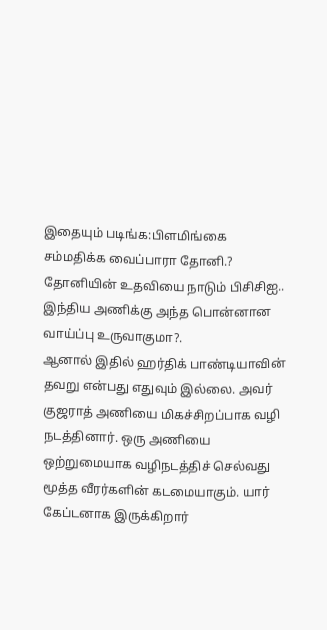இதையும் படிங்க:பிளமிங்கை சம்மதிக்க வைப்பாரா தோனி.? தோனியின் உதவியை நாடும் பிசிசிஐ.. இந்திய அணிக்கு அந்த பொன்னான வாய்ப்பு உருவாகுமா?.
ஆனால் இதில் ஹர்திக் பாண்டியாவின் தவறு என்பது எதுவும் இல்லை. அவர் குஜராத் அணியை மிகச்சிறப்பாக வழி நடத்தினார். ஒரு அணியை ஒற்றுமையாக வழிநடத்திச் செல்வது மூத்த வீரர்களின் கடமையாகும். யார் கேப்டனாக இருக்கிறார்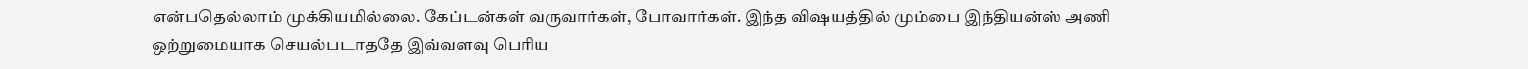என்பதெல்லாம் முக்கியமில்லை. கேப்டன்கள் வருவார்கள், போவார்கள். இந்த விஷயத்தில் மும்பை இந்தியன்ஸ் அணி ஒற்றுமையாக செயல்படாததே இவ்வளவு பெரிய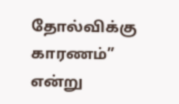தோல்விக்கு காரணம்” என்று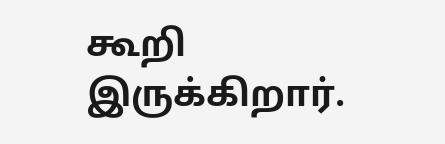கூறி இருக்கிறார்.